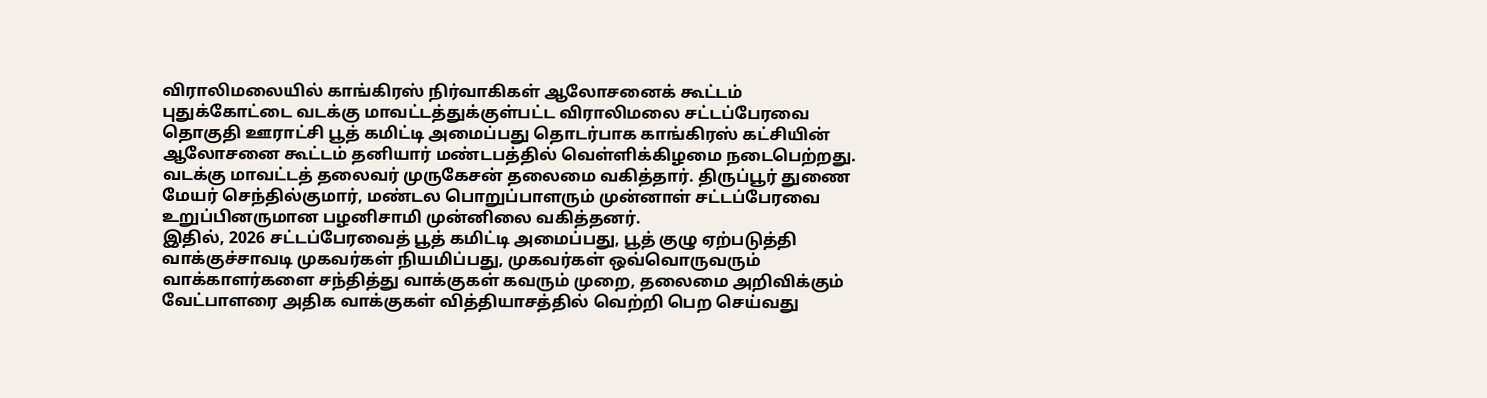விராலிமலையில் காங்கிரஸ் நிர்வாகிகள் ஆலோசனைக் கூட்டம்
புதுக்கோட்டை வடக்கு மாவட்டத்துக்குள்பட்ட விராலிமலை சட்டப்பேரவை தொகுதி ஊராட்சி பூத் கமிட்டி அமைப்பது தொடர்பாக காங்கிரஸ் கட்சியின் ஆலோசனை கூட்டம் தனியார் மண்டபத்தில் வெள்ளிக்கிழமை நடைபெற்றது.
வடக்கு மாவட்டத் தலைவர் முருகேசன் தலைமை வகித்தார். திருப்பூர் துணை மேயர் செந்தில்குமார், மண்டல பொறுப்பாளரும் முன்னாள் சட்டப்பேரவை உறுப்பினருமான பழனிசாமி முன்னிலை வகித்தனர்.
இதில், 2026 சட்டப்பேரவைத் பூத் கமிட்டி அமைப்பது, பூத் குழு ஏற்படுத்தி வாக்குச்சாவடி முகவர்கள் நியமிப்பது, முகவர்கள் ஒவ்வொருவரும் வாக்காளர்களை சந்தித்து வாக்குகள் கவரும் முறை, தலைமை அறிவிக்கும் வேட்பாளரை அதிக வாக்குகள் வித்தியாசத்தில் வெற்றி பெற செய்வது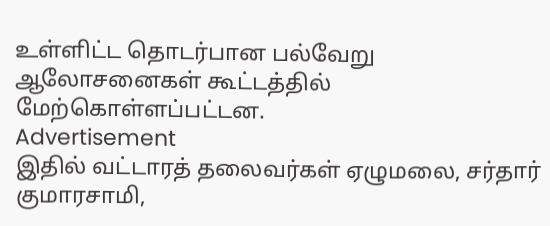உள்ளிட்ட தொடர்பான பல்வேறு ஆலோசனைகள் கூட்டத்தில் மேற்கொள்ளப்பட்டன.
Advertisement
இதில் வட்டாரத் தலைவர்கள் ஏழுமலை, சர்தார் குமாரசாமி,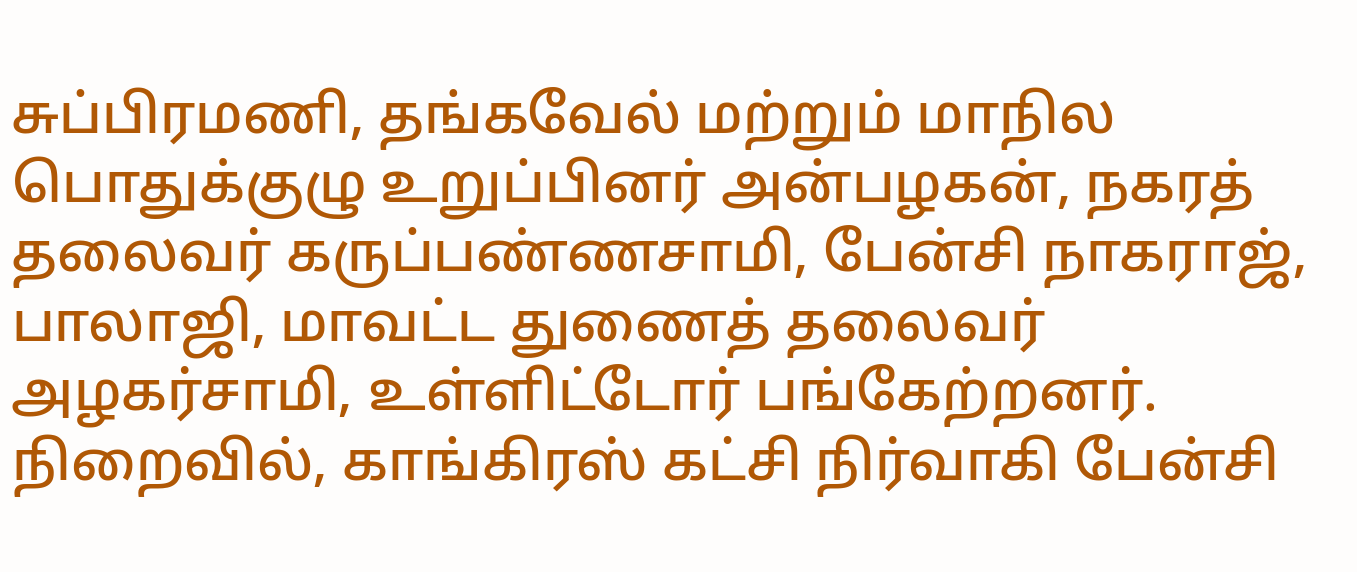சுப்பிரமணி, தங்கவேல் மற்றும் மாநில பொதுக்குழு உறுப்பினர் அன்பழகன், நகரத் தலைவர் கருப்பண்ணசாமி, பேன்சி நாகராஜ், பாலாஜி, மாவட்ட துணைத் தலைவர் அழகர்சாமி, உள்ளிட்டோர் பங்கேற்றனர். நிறைவில், காங்கிரஸ் கட்சி நிர்வாகி பேன்சி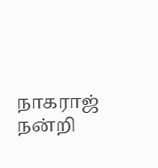நாகராஜ் நன்றி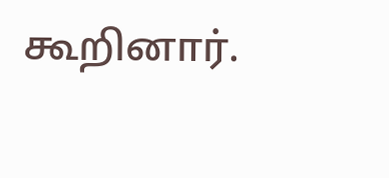கூறினார்.